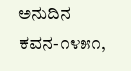ಅನುದಿನ ಕವನ-೧೪೫೧,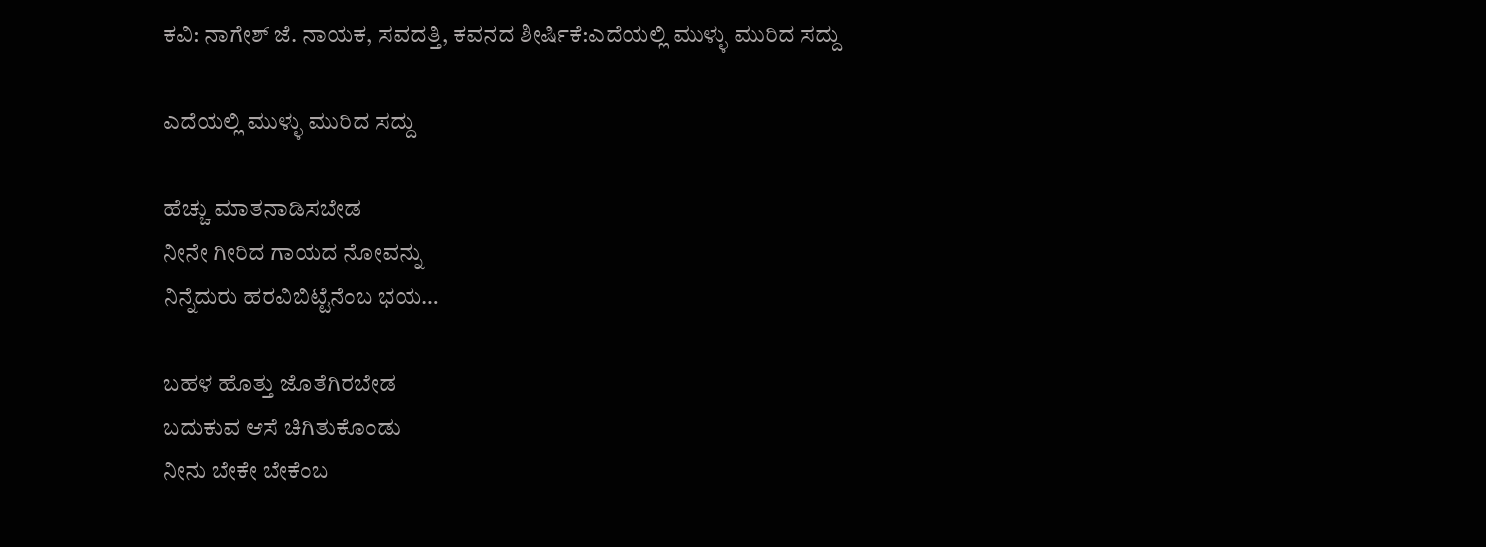ಕವಿ: ನಾಗೇಶ್ ಜೆ. ನಾಯಕ, ಸವದತ್ತಿ, ಕವನದ ಶೀರ್ಷಿಕೆ:ಎದೆಯಲ್ಲಿ ಮುಳ್ಳು ಮುರಿದ ಸದ್ದು

ಎದೆಯಲ್ಲಿ ಮುಳ್ಳು ಮುರಿದ ಸದ್ದು

ಹೆಚ್ಚು ಮಾತನಾಡಿಸಬೇಡ
ನೀನೇ ಗೀರಿದ ಗಾಯದ ನೋವನ್ನು
ನಿನ್ನೆದುರು ಹರವಿಬಿಟ್ಟೆನೆಂಬ ಭಯ…

ಬಹಳ ಹೊತ್ತು ಜೊತೆಗಿರಬೇಡ
ಬದುಕುವ ಆಸೆ ಚಿಗಿತುಕೊಂಡು
ನೀನು ಬೇಕೇ ಬೇಕೆಂಬ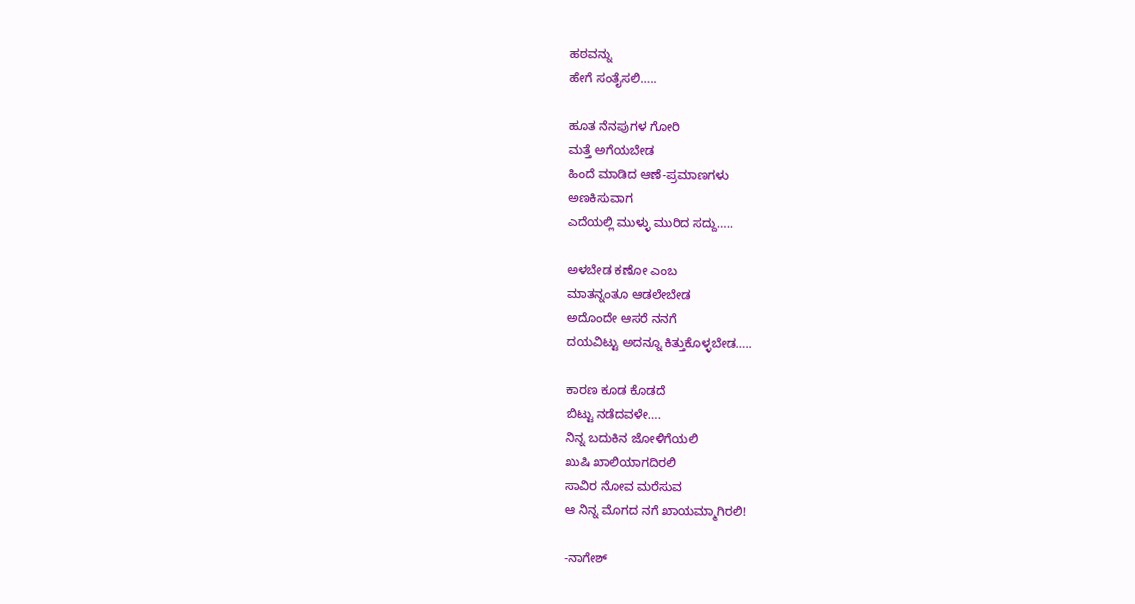ಹಠವನ್ನು
ಹೇಗೆ ಸಂತೈಸಲಿ…..

ಹೂತ ನೆನಪುಗಳ ಗೋರಿ
ಮತ್ತೆ ಅಗೆಯಬೇಡ
ಹಿಂದೆ ಮಾಡಿದ ಆಣೆ-ಪ್ರಮಾಣಗಳು
ಅಣಕಿಸುವಾಗ
ಎದೆಯಲ್ಲಿ ಮುಳ್ಳು ಮುರಿದ ಸದ್ದು…..

ಅಳಬೇಡ ಕಣೋ ಎಂಬ
ಮಾತನ್ನಂತೂ ಆಡಲೇಬೇಡ
ಅದೊಂದೇ ಆಸರೆ ನನಗೆ
ದಯವಿಟ್ಟು ಅದನ್ನೂ ಕಿತ್ತುಕೊಳ್ಳಬೇಡ…..

ಕಾರಣ ಕೂಡ ಕೊಡದೆ
ಬಿಟ್ಟು ನಡೆದವಳೇ….
ನಿನ್ನ ಬದುಕಿನ ಜೋಳಿಗೆಯಲಿ
ಖುಷಿ ಖಾಲಿಯಾಗದಿರಲಿ
ಸಾವಿರ ನೋವ ಮರೆಸುವ
ಆ ನಿನ್ನ ಮೊಗದ ನಗೆ ಖಾಯಮ್ಮಾಗಿರಲಿ!

-ನಾಗೇಶ್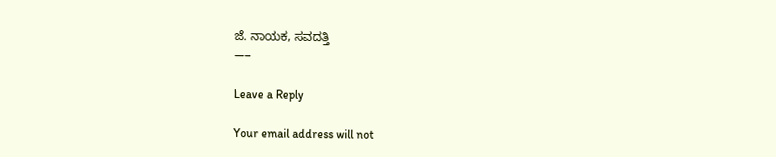ಜೆ. ನಾಯಕ, ಸವದತ್ತಿ
—–

Leave a Reply

Your email address will not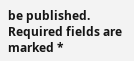be published. Required fields are marked *